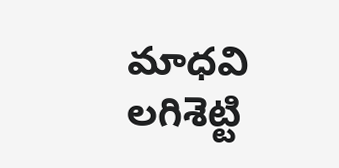మాధవి లగిశెట్టి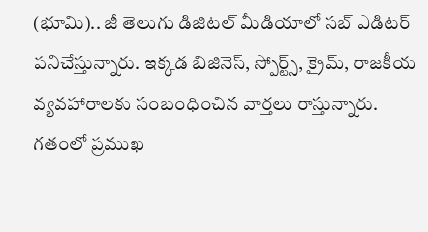(భూమి).. జీ తెలుగు డిజిటల్ మీడియాలో సబ్ ఎడిటర్ పనిచేస్తున్నారు. ఇక్కడ బిజినెస్, స్పోర్ట్స్, క్రైమ్, రాజకీయ వ్యవహారాలకు సంబంధించిన వార్తలు రాస్తున్నారు.
గతంలో ప్రముఖ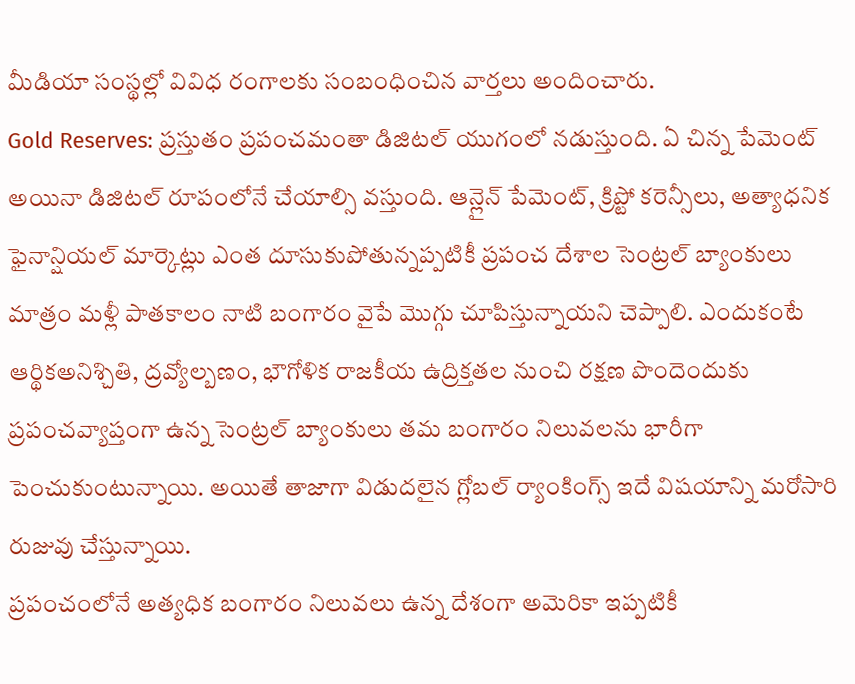మీడియా సంస్థల్లో వివిధ రంగాలకు సంబంధించిన వార్తలు అందించారు.
Gold Reserves: ప్రస్తుతం ప్రపంచమంతా డిజిటల్ యుగంలో నడుస్తుంది. ఏ చిన్న పేమెంట్ అయినా డిజిటల్ రూపంలోనే చేయాల్సి వస్తుంది. ఆన్లైన్ పేమెంట్, క్రిప్టో కరెన్సీలు, అత్యాధనిక ఫైనాన్షియల్ మార్కెట్లు ఎంత దూసుకుపోతున్నప్పటికీ ప్రపంచ దేశాల సెంట్రల్ బ్యాంకులు మాత్రం మళ్లీ పాతకాలం నాటి బంగారం వైపే మొగ్గు చూపిస్తున్నాయని చెప్పాలి. ఎందుకంటే ఆర్థికఅనిశ్చితి, ద్రవ్యోల్బణం, భౌగోళిక రాజకీయ ఉద్రిక్తతల నుంచి రక్షణ పొందెందుకు ప్రపంచవ్యాప్తంగా ఉన్న సెంట్రల్ బ్యాంకులు తమ బంగారం నిలువలను భారీగా పెంచుకుంటున్నాయి. అయితే తాజాగా విడుదలైన గ్లోబల్ ర్యాంకింగ్స్ ఇదే విషయాన్ని మరోసారి రుజువు చేస్తున్నాయి.
ప్రపంచంలోనే అత్యధిక బంగారం నిలువలు ఉన్న దేశంగా అమెరికా ఇప్పటికీ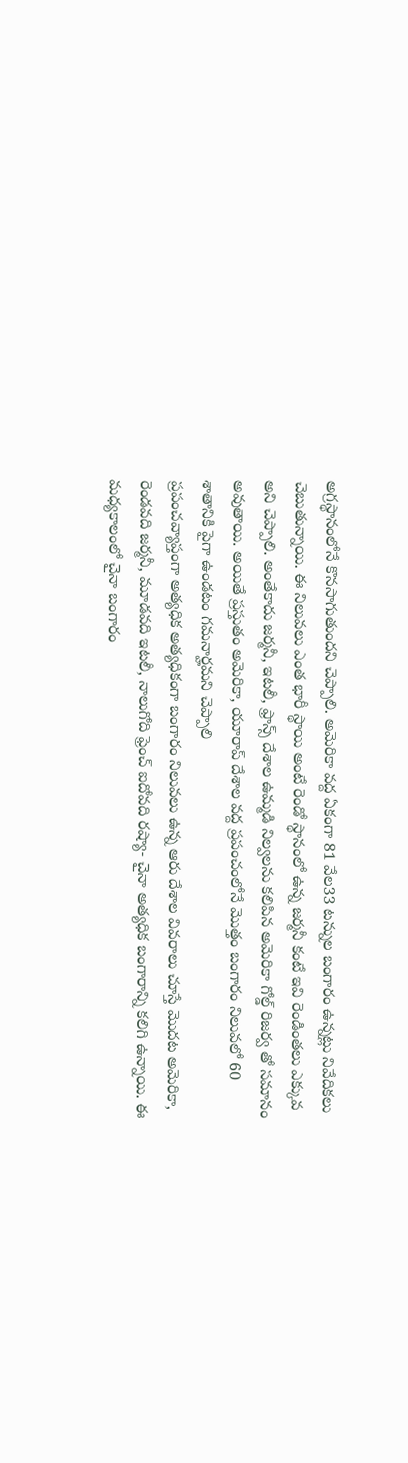అగ్రస్థానంలోనే కొనసాగుతుందని చెప్పాలి. అమెరికా వద్ద ఏకంగా 81 వేల33 టన్నుల బంగారం ఉన్నట్లు నివేదికలు చెబుతున్నాయి. ఈ నిలువలు ఎంత భారీ స్థాయి అంటే రెండో స్థానంలో ఉన్న జర్మనీ కంటే ఇవి రెండింతలు ఎక్కువ అని చెప్పాలి. అంతేకాదు జర్మనీ, ఇటలీ, ఫ్రాన్స్ దేశాల ఉమ్మడి నిల్వలను కలిపిన అమెరికా గోల్డ్ రిజర్వ తో సమానం అవుతాయి. అయితే ప్రస్తుతం అమెరికా, యూరాప్ దేశాల వద్ద ప్రపంచంలోనే మొత్తం బంగారం నిలువలో 60 శాతానికి పైగా ఉండటం గమనార్హమని చెప్పాలి
ప్రపంచవ్యాప్తంగా అత్యధిక అత్యధికంగా బంగారం నిలువలు ఉన్న ఆరు దేశాల వివరాలు చూస్తే మొదట అమెరికా, రెండవది జర్మనీ, మూడవది ఇటలీ, నాలుగోది ఫ్రెంచ్ ఐదోవది రష్యా- చైనా అత్యధిక బంగారాన్ని కలిగి ఉన్నాయి. ఈ మధ్యకాలంలో చైనా బంగారం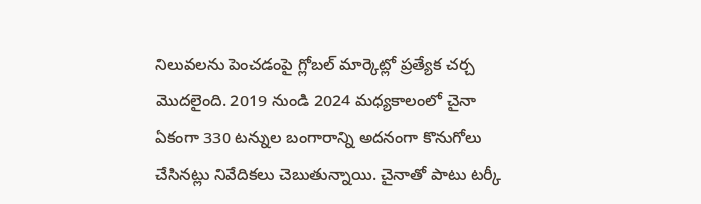నిలువలను పెంచడంపై గ్లోబల్ మార్కెట్లో ప్రత్యేక చర్చ మొదలైంది. 2019 నుండి 2024 మధ్యకాలంలో చైనా ఏకంగా 330 టన్నుల బంగారాన్ని అదనంగా కొనుగోలు చేసినట్లు నివేదికలు చెబుతున్నాయి. చైనాతో పాటు టర్కీ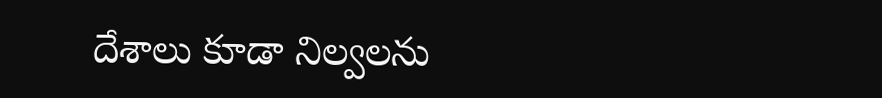దేశాలు కూడా నిల్వలను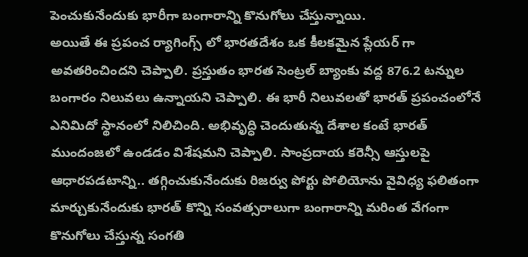పెంచుకునేందుకు భారీగా బంగారాన్ని కొనుగోలు చేస్తున్నాయి.
అయితే ఈ ప్రపంచ ర్యాగింగ్స్ లో భారతదేశం ఒక కీలకమైన ప్లేయర్ గా అవతరించిందని చెప్పాలి. ప్రస్తుతం భారత సెంట్రల్ బ్యాంకు వద్ద 876.2 టన్నుల బంగారం నిలువలు ఉన్నాయని చెప్పాలి. ఈ భారీ నిలువలతో భారత్ ప్రపంచంలోనే ఎనిమిదో స్థానంలో నిలిచింది. అభివృద్ధి చెందుతున్న దేశాల కంటే భారత్ ముందంజలో ఉండడం విశేషమని చెప్పాలి. సాంప్రదాయ కరెన్సీ ఆస్తులపై ఆధారపడటాన్ని.. తగ్గించుకునేందుకు రిజర్వు పోర్టు పోలియోను వైవిధ్య ఫలితంగా మార్చుకునేందుకు భారత్ కొన్ని సంవత్సరాలుగా బంగారాన్ని మరింత వేగంగా కొనుగోలు చేస్తున్న సంగతి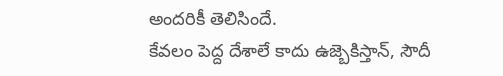అందరికీ తెలిసిందే.
కేవలం పెద్ద దేశాలే కాదు ఉజ్బెకిస్తాన్, సౌదీ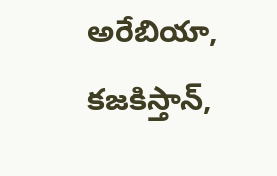అరేబియా, కజకిస్తాన్,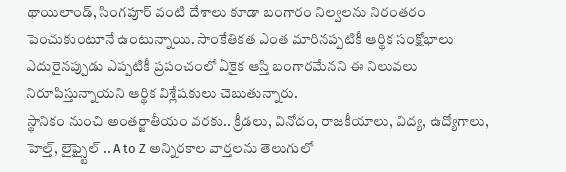థాయిలాండ్, సింగపూర్ వంటి దేశాలు కూడా బంగారం నిల్వలను నిరంతరం పెంచుకుంటూనే ఉంటున్నాయి. సాంకేతికత ఎంత మారినప్పటికీ ఆర్థిక సంక్షోభాలు ఎదురైనప్పుడు ఎప్పటికీ ప్రపంచంలో ఏకైక ఆస్తి బంగారమేనని ఈ నిలువలు నిరూపిస్తున్నాయని ఆర్థిక విశ్లేషకులు చెబుతున్నారు.
స్థానికం నుంచి అంతర్జాతీయం వరకు.. క్రీడలు, వినోదం, రాజకీయాలు, విద్య, ఉద్యోగాలు, హెల్త్, లైఫ్స్టైల్ .. A to Z అన్నిరకాల వార్తలను తెలుగులో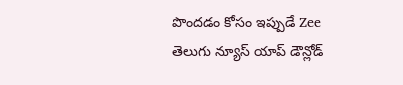పొందడం కోసం ఇప్పుడే Zee తెలుగు న్యూస్ యాప్ డౌన్లోడ్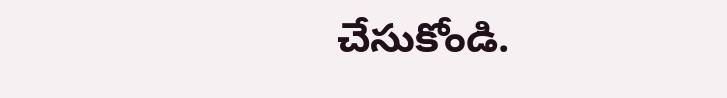చేసుకోండి.